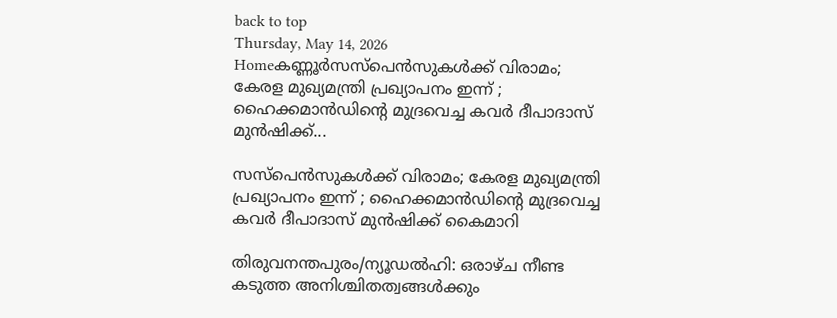back to top
Thursday, May 14, 2026
Homeകണ്ണൂർസസ്പെൻസുകൾക്ക് വിരാമം; കേരള മുഖ്യമന്ത്രി പ്രഖ്യാപനം ഇന്ന് ; ഹൈക്കമാൻഡിന്റെ മുദ്രവെച്ച കവർ ദീപാദാസ് മുൻഷിക്ക്...

സസ്പെൻസുകൾക്ക് വിരാമം; കേരള മുഖ്യമന്ത്രി പ്രഖ്യാപനം ഇന്ന് ; ഹൈക്കമാൻഡിന്റെ മുദ്രവെച്ച കവർ ദീപാദാസ് മുൻഷിക്ക് കൈമാറി

തിരുവനന്തപുരം/ന്യൂഡൽഹി: ഒരാഴ്ച നീണ്ട കടുത്ത അനിശ്ചിതത്വങ്ങൾക്കും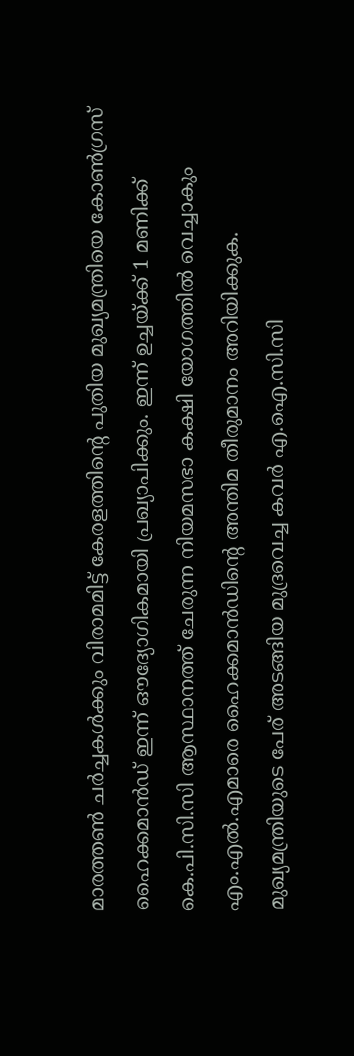മാരത്തൺ ചർച്ചകൾക്കും വിരാമമിട്ട് കേരളത്തിന്റെ പുതിയ മുഖ്യമന്ത്രിയെ കോൺഗ്രസ് ഹൈക്കമാൻഡ് ഇന്ന് ഔദ്യോഗികമായി പ്രഖ്യാപിക്കും. ഇന്ന് ഉച്ചയ്ക്ക് 1 മണിക്ക് കെ.പി.സി.സി ആസ്ഥാനത്ത് ചേരുന്ന നിയമസഭാ കക്ഷി യോഗത്തിൽ വെച്ചാകും എം.എൽ.എമാരെ ഹൈക്കമാൻഡിന്റെ അന്തിമ തീരുമാനം അറിയിക്കുക. മുഖ്യമന്ത്രിയുടെ പേര് അടങ്ങിയ മുദ്രവെച്ച കവർ എ.ഐ.സി.സി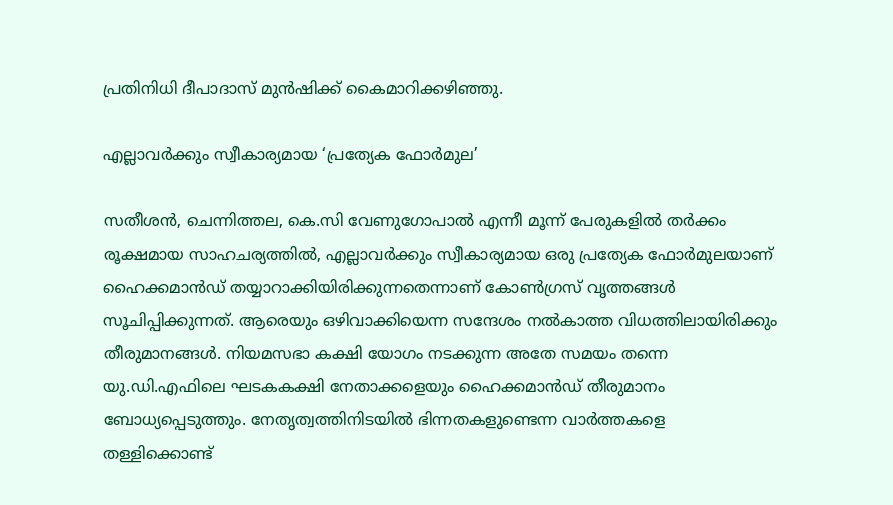പ്രതിനിധി ദീപാദാസ് മുൻഷിക്ക് കൈമാറിക്കഴിഞ്ഞു.

എല്ലാവർക്കും സ്വീകാര്യമായ ‘പ്രത്യേക ഫോർമുല’

സതീശൻ, ചെന്നിത്തല, കെ.സി വേണുഗോപാൽ എന്നീ മൂന്ന് പേരുകളിൽ തർക്കം രൂക്ഷമായ സാഹചര്യത്തിൽ, എല്ലാവർക്കും സ്വീകാര്യമായ ഒരു പ്രത്യേക ഫോർമുലയാണ് ഹൈക്കമാൻഡ് തയ്യാറാക്കിയിരിക്കുന്നതെന്നാണ് കോൺഗ്രസ് വൃത്തങ്ങൾ സൂചിപ്പിക്കുന്നത്. ആരെയും ഒഴിവാക്കിയെന്ന സന്ദേശം നൽകാത്ത വിധത്തിലായിരിക്കും തീരുമാനങ്ങൾ. നിയമസഭാ കക്ഷി യോഗം നടക്കുന്ന അതേ സമയം തന്നെ യു.ഡി.എഫിലെ ഘടകകക്ഷി നേതാക്കളെയും ഹൈക്കമാൻഡ് തീരുമാനം ബോധ്യപ്പെടുത്തും. നേതൃത്വത്തിനിടയിൽ ഭിന്നതകളുണ്ടെന്ന വാർത്തകളെ തള്ളിക്കൊണ്ട്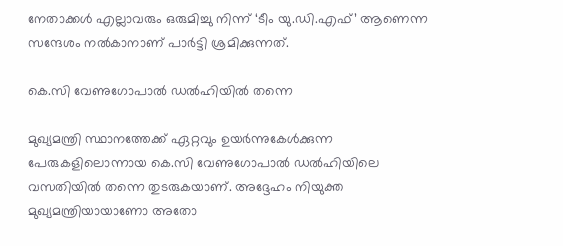നേതാക്കൾ എല്ലാവരും ഒരുമിച്ചു നിന്ന് ‘ടീം യു.ഡി.എഫ്’ ആണെന്ന സന്ദേശം നൽകാനാണ് പാർട്ടി ശ്രമിക്കുന്നത്.

കെ.സി വേണുഗോപാൽ ഡൽഹിയിൽ തന്നെ

മുഖ്യമന്ത്രി സ്ഥാനത്തേക്ക് ഏറ്റവും ഉയർന്നുകേൾക്കുന്ന പേരുകളിലൊന്നായ കെ.സി വേണുഗോപാൽ ഡൽഹിയിലെ വസതിയിൽ തന്നെ തുടരുകയാണ്. അദ്ദേഹം നിയുക്ത മുഖ്യമന്ത്രിയായാണോ അതോ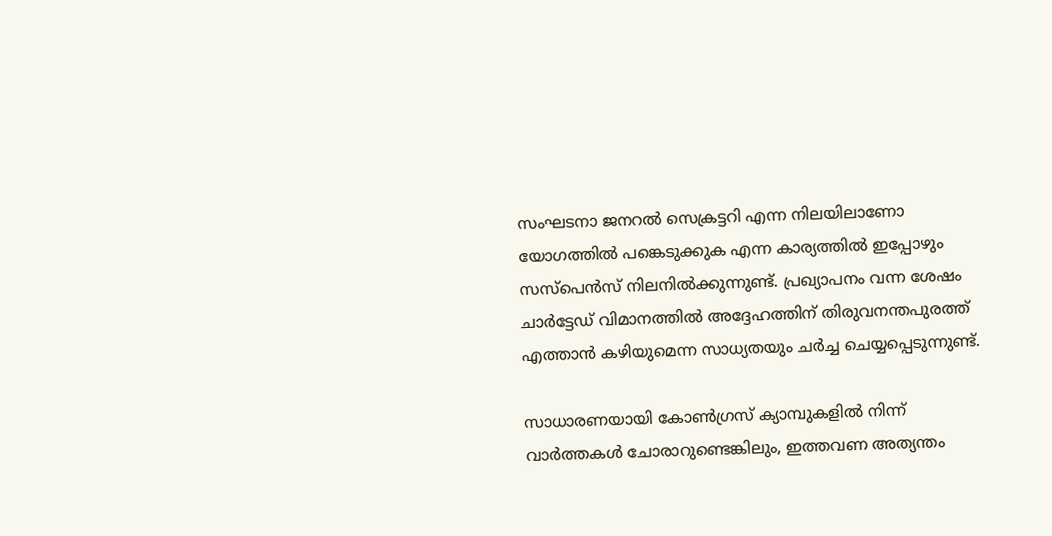സംഘടനാ ജനറൽ സെക്രട്ടറി എന്ന നിലയിലാണോ യോഗത്തിൽ പങ്കെടുക്കുക എന്ന കാര്യത്തിൽ ഇപ്പോഴും സസ്‌പെൻസ് നിലനിൽക്കുന്നുണ്ട്. പ്രഖ്യാപനം വന്ന ശേഷം ചാർട്ടേഡ് വിമാനത്തിൽ അദ്ദേഹത്തിന് തിരുവനന്തപുരത്ത് എത്താൻ കഴിയുമെന്ന സാധ്യതയും ചർച്ച ചെയ്യപ്പെടുന്നുണ്ട്.

സാധാരണയായി കോൺഗ്രസ് ക്യാമ്പുകളിൽ നിന്ന് വാർത്തകൾ ചോരാറുണ്ടെങ്കിലും, ഇത്തവണ അത്യന്തം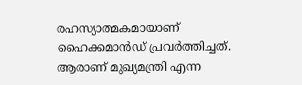രഹസ്യാത്മകമായാണ് ഹൈക്കമാൻഡ് പ്രവർത്തിച്ചത്. ആരാണ് മുഖ്യമന്ത്രി എന്ന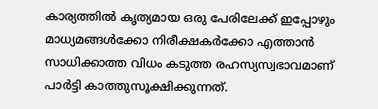കാര്യത്തിൽ കൃത്യമായ ഒരു പേരിലേക്ക് ഇപ്പോഴും മാധ്യമങ്ങൾക്കോ നിരീക്ഷകർക്കോ എത്താൻ സാധിക്കാത്ത വിധം കടുത്ത രഹസ്യസ്വഭാവമാണ് പാർട്ടി കാത്തുസൂക്ഷിക്കുന്നത്.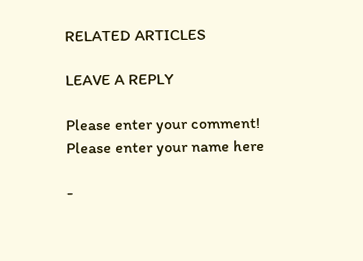RELATED ARTICLES

LEAVE A REPLY

Please enter your comment!
Please enter your name here

-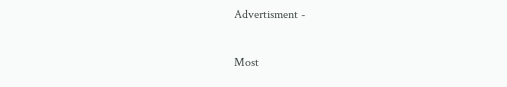Advertisment -

Most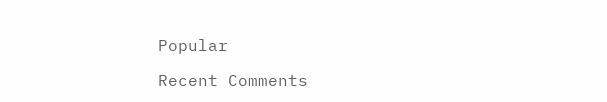Popular

Recent Comments